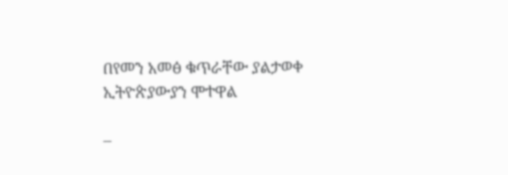በየመን አመፅ ቁጥራቸው ያልታወቀ ኢትዮጵያውያን ሞተዋል

–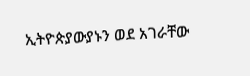ኢትዮጵያውያኑን ወደ አገራቸው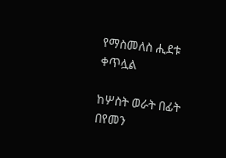የማስመለስ ሒደቱ ቀጥሏል

ከሦስት ወራት በፊት በየመን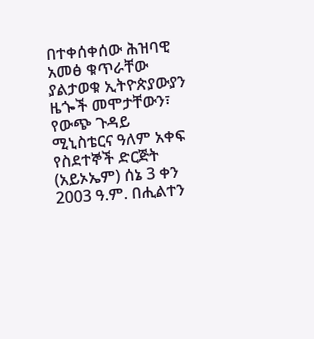በተቀሰቀሰው ሕዝባዊ አመፅ ቁጥራቸው ያልታወቁ ኢትዮጵያውያን ዜጐች መሞታቸውን፣ የውጭ ጉዳይ ሚኒስቴርና ዓለም አቀፍ የስደተኞች ድርጅት (አይኦኤም) ሰኔ 3 ቀን 2003 ዓ.ም. በሒልተን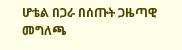ሆቴል በጋራ በሰጡት ጋዜጣዊ መግለጫ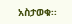አስታወቁ፡፡